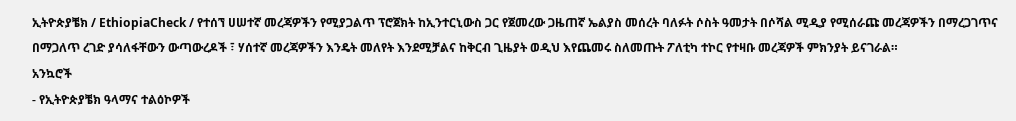ኢትዮጵያቼክ / EthiopiaCheck / የተሰኘ ሀሠተኛ መረጃዎችን የሚያጋልጥ ፕሮጀክት ከኢንተርኒውስ ጋር የጀመረው ጋዜጠኛ ኤልያስ መሰረት ባለፉት ሶስት ዓመታት በሶሻል ሚዲያ የሚሰራጩ መረጃዎችን በማረጋገጥና በማጋለጥ ረገድ ያሳለፋቸውን ውጣውረዶች ፣ ሃሰተኛ መረጃዎችን እንዴት መለየት እንደሚቻልና ከቅርብ ጊዜያት ወዲህ እየጨመሩ ስለመጡት ፖለቲካ ተኮር የተዛቡ መረጃዎች ምክንያት ይናገራል።
አንኳሮች
- የኢትዮጵያቼክ ዓላማና ተልዕኮዎች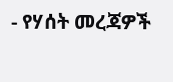- የሃሰት መረጃዎች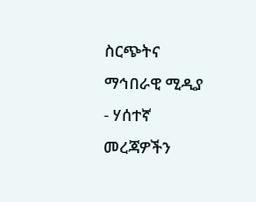ስርጭትና ማኅበራዊ ሚዲያ
- ሃሰተኛ መረጃዎችን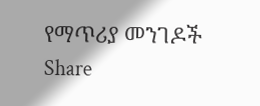የማጥሪያ መንገዶች
Share